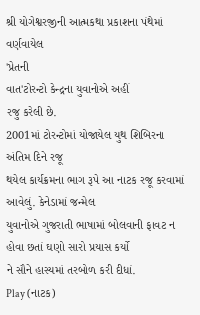શ્રી યોગેશ્વરજીની આત્મકથા પ્રકાશના પંથેમાં વર્ણવાયેલ
'પ્રેતની
વાત'ટોરન્ટો કેન્દ્રના યુવાનોએ અહીં
રજુ કરેલી છે.
2001માં ટોરન્ટોમાં યોજાયેલ યુથ શિબિરના અંતિમ દિને રજૂ
થયેલ કાર્યક્રમના ભાગ રૂપે આ નાટક રજૂ કરવામાં આવેલું. કેનેડામાં જન્મેલ
યુવાનોએ ગુજરાતી ભાષામાં બોલવાની ફાવટ ન હોવા છતાં ઘણો સારો પ્રયાસ કર્યો
ને સૌને હાસ્યમાં તરબોળ કરી દીધાં.
Play (નાટક)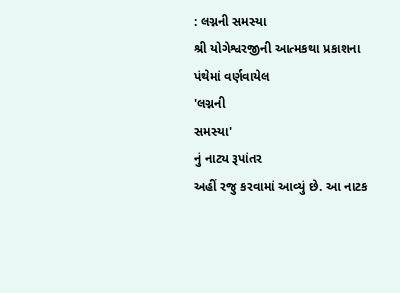: લગ્નની સમસ્યા
શ્રી યોગેશ્વરજીની આત્મકથા પ્રકાશના પંથેમાં વર્ણવાયેલ
'લગ્નની
સમસ્યા'
નું નાટ્ય રૂપાંતર
અહીં રજુ કરવામાં આવ્યું છે. આ નાટક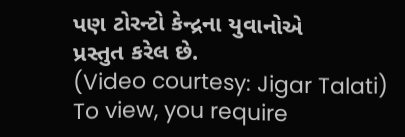પણ ટોરન્ટો કેન્દ્રના યુવાનોએ
પ્રસ્તુત કરેલ છે.
(Video courtesy: Jigar Talati)
To view, you require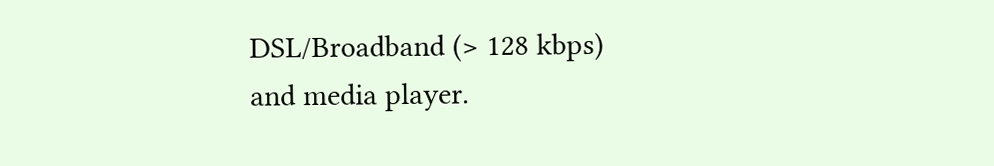DSL/Broadband (> 128 kbps)
and media player.